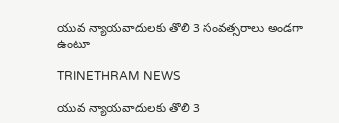యువ న్యాయవాదులకు తొలి 3 సంవత్సరాలు అండగా ఉంటూ

TRINETHRAM NEWS

యువ న్యాయవాదులకు తొలి 3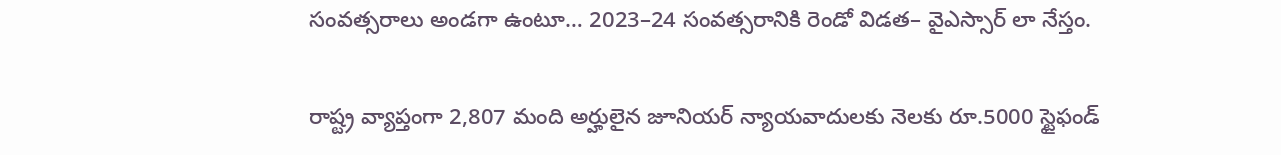సంవత్సరాలు అండగా ఉంటూ… 2023–24 సంవత్సరానికి రెండో విడత– వైఎస్సార్‌ లా నేస్తం.

రాష్ట్ర వ్యాప్తంగా 2,807 మంది అర్హులైన జూనియర్‌ న్యాయవాదులకు నెలకు రూ.5000 స్టైఫండ్‌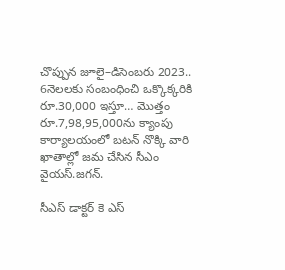చొప్పున జూలై–డిసెంబరు 2023.. 6నెలలకు సంబంధించి ఒక్కొక్కరికి రూ.30,000 ఇస్తూ… మొత్తం రూ.7,98,95,000ను క్యాంపు కార్యాలయంలో బటన్‌ నొక్కి వారి ఖాతాల్లో జమ చేసిన సీఎం వైయస్‌.జగన్‌.

సీఎస్‌ డాక్టర్‌ కె ఎస్‌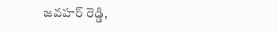జవహర్‌ రెడ్డి,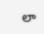లా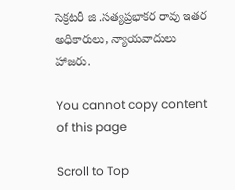సెక్రటరీ జి .సత్యప్రభాకర రావు ఇతర అధికారులు, న్యాయవాదులు హాజరు.

You cannot copy content of this page

Scroll to Top